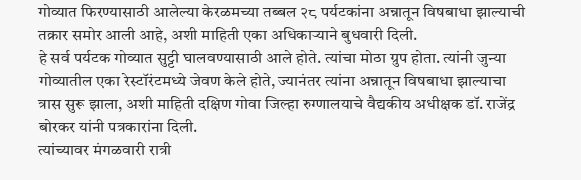गोव्यात फिरण्यासाठी आलेल्या केरळमच्या तब्बल २८ पर्यटकांना अन्नातून विषबाधा झाल्याची तक्रार समोर आली आहे, अशी माहिती एका अधिकाऱ्याने बुधवारी दिली.
हे सर्व पर्यटक गोव्यात सुट्टी घालवण्यासाठी आले होते. त्यांचा मोठा ग्रुप होता. त्यांनी जुन्या गोव्यातील एका रेस्टॉरंटमध्ये जेवण केले होते, ज्यानंतर त्यांना अन्नातून विषबाधा झाल्याचा त्रास सुरू झाला, अशी माहिती दक्षिण गोवा जिल्हा रुग्णालयाचे वैद्यकीय अधीक्षक डॉ. राजेंद्र बोरकर यांनी पत्रकारांना दिली.
त्यांच्यावर मंगळवारी रात्री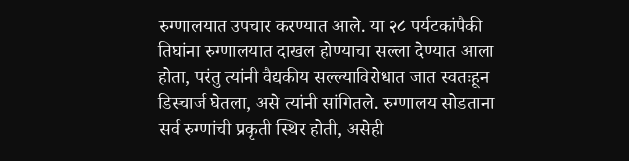रुग्णालयात उपचार करण्यात आले. या २८ पर्यटकांपैकी तिघांना रुग्णालयात दाखल होण्याचा सल्ला देण्यात आला होता, परंतु त्यांनी वैद्यकीय सल्ल्याविरोधात जात स्वतःहून डिस्चार्ज घेतला, असे त्यांनी सांगितले. रुग्णालय सोडताना सर्व रुग्णांची प्रकृती स्थिर होती, असेही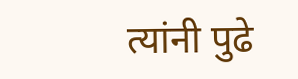त्यांनी पुढे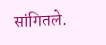सांगितले.